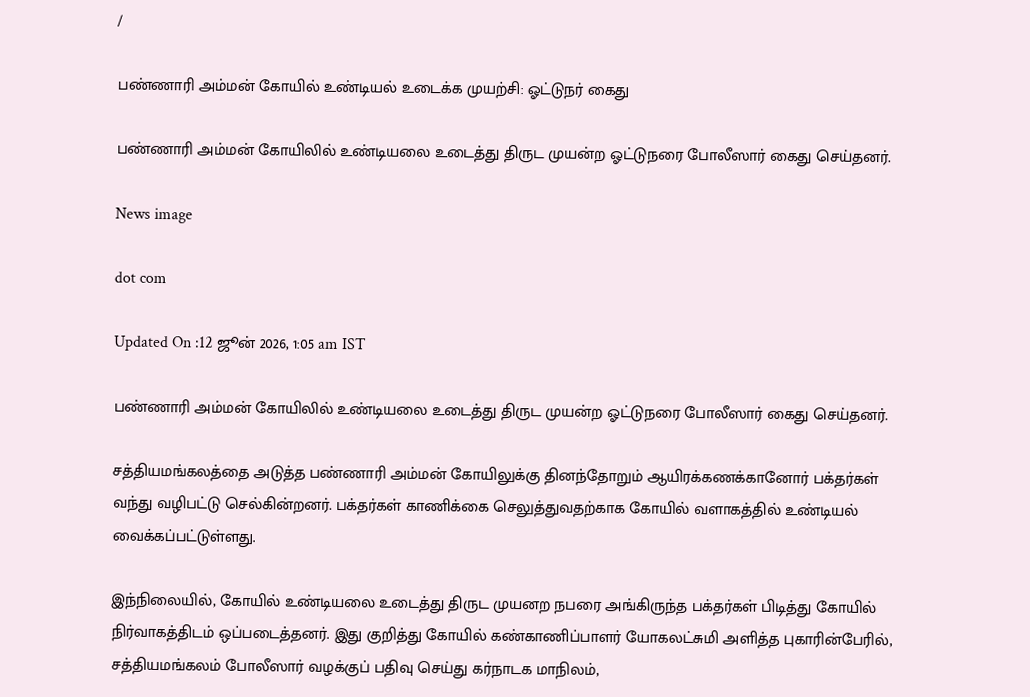/

பண்ணாரி அம்மன் கோயில் உண்டியல் உடைக்க முயற்சி: ஓட்டுநர் கைது

பண்ணாரி அம்மன் கோயிலில் உண்டியலை உடைத்து திருட முயன்ற ஓட்டுநரை போலீஸார் கைது செய்தனர்.

News image

dot com

Updated On :12 ஜூன் 2026, 1:05 am IST

பண்ணாரி அம்மன் கோயிலில் உண்டியலை உடைத்து திருட முயன்ற ஓட்டுநரை போலீஸார் கைது செய்தனர்.

சத்தியமங்கலத்தை அடுத்த பண்ணாரி அம்மன் கோயிலுக்கு தினந்தோறும் ஆயிரக்கணக்கானோர் பக்தர்கள் வந்து வழிபட்டு செல்கின்றனர். பக்தர்கள் காணிக்கை செலுத்துவதற்காக கோயில் வளாகத்தில் உண்டியல் வைக்கப்பட்டுள்ளது.

இந்நிலையில், கோயில் உண்டியலை உடைத்து திருட முயனற நபரை அங்கிருந்த பக்தர்கள் பிடித்து கோயில் நிர்வாகத்திடம் ஒப்படைத்தனர். இது குறித்து கோயில் கண்காணிப்பாளர் யோகலட்சுமி அளித்த புகாரின்பேரில், சத்தியமங்கலம் போலீஸார் வழக்குப் பதிவு செய்து கர்நாடக மாநிலம்,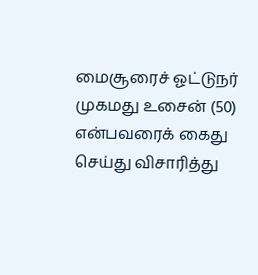மைசூரைச் ஓட்டுநர் முகமது உசைன் (50) என்பவரைக் கைது செய்து விசாரித்து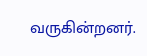வருகின்றனர்.